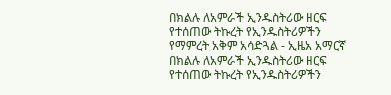በክልሉ ለአምራች ኢንዱስትሪው ዘርፍ የተሰጠው ትኩረት የኢንዱስትሪዎችን የማምረት አቅም አሳድጓል - ኢዜአ አማርኛ
በክልሉ ለአምራች ኢንዱስትሪው ዘርፍ የተሰጠው ትኩረት የኢንዱስትሪዎችን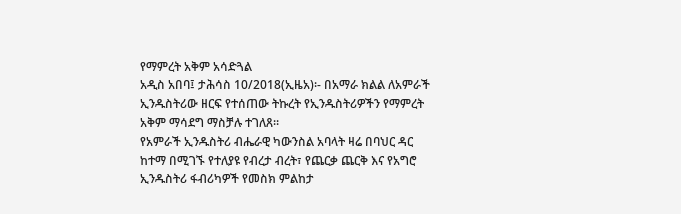የማምረት አቅም አሳድጓል
አዲስ አበባ፤ ታሕሳስ 10/2018(ኢዜአ)፡- በአማራ ክልል ለአምራች ኢንዱስትሪው ዘርፍ የተሰጠው ትኩረት የኢንዱስትሪዎችን የማምረት አቅም ማሳደግ ማስቻሉ ተገለጸ።
የአምራች ኢንዱስትሪ ብሔራዊ ካውንስል አባላት ዛሬ በባህር ዳር ከተማ በሚገኙ የተለያዩ የብረታ ብረት፣ የጨርቃ ጨርቅ እና የአግሮ ኢንዱስትሪ ፋብሪካዎች የመስክ ምልከታ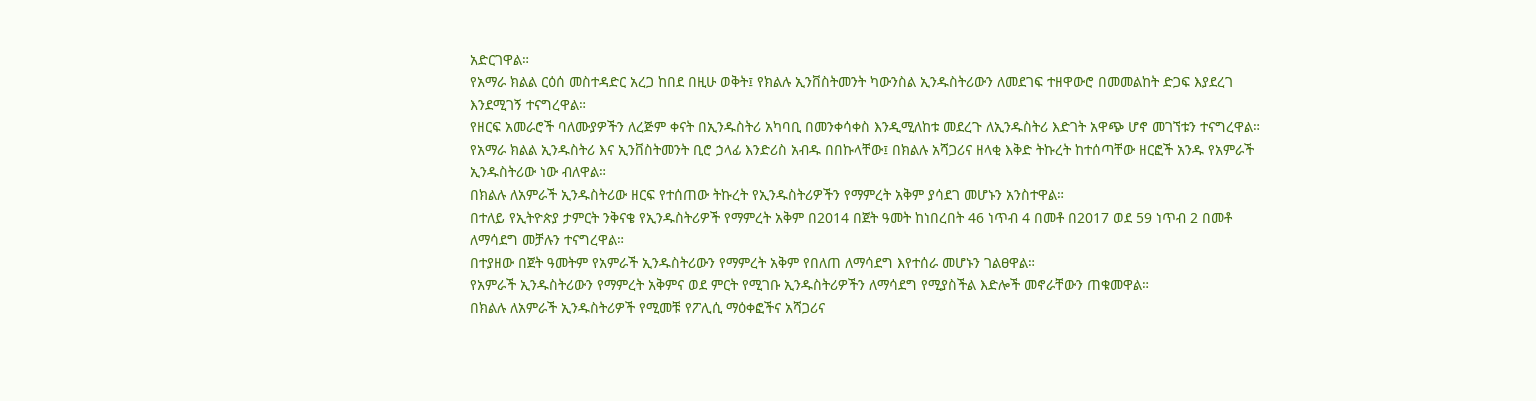አድርገዋል።
የአማራ ክልል ርዕሰ መስተዳድር አረጋ ከበደ በዚሁ ወቅት፤ የክልሉ ኢንቨስትመንት ካውንስል ኢንዱስትሪውን ለመደገፍ ተዘዋውሮ በመመልከት ድጋፍ እያደረገ እንደሚገኝ ተናግረዋል።
የዘርፍ አመራሮች ባለሙያዎችን ለረጅም ቀናት በኢንዱስትሪ አካባቢ በመንቀሳቀስ እንዲሚለከቱ መደረጉ ለኢንዱስትሪ እድገት አዋጭ ሆኖ መገኘቱን ተናግረዋል።
የአማራ ክልል ኢንዱስትሪ እና ኢንቨስትመንት ቢሮ ኃላፊ እንድሪስ አብዱ በበኩላቸው፤ በክልሉ አሻጋሪና ዘላቂ እቅድ ትኩረት ከተሰጣቸው ዘርፎች አንዱ የአምራች ኢንዱስትሪው ነው ብለዋል።
በክልሉ ለአምራች ኢንዱስትሪው ዘርፍ የተሰጠው ትኩረት የኢንዱስትሪዎችን የማምረት አቅም ያሳደገ መሆኑን አንስተዋል።
በተለይ የኢትዮጵያ ታምርት ንቅናቄ የኢንዱስትሪዎች የማምረት አቅም በ2014 በጀት ዓመት ከነበረበት 46 ነጥብ 4 በመቶ በ2017 ወደ 59 ነጥብ 2 በመቶ ለማሳደግ መቻሉን ተናግረዋል።
በተያዘው በጀት ዓመትም የአምራች ኢንዱስትሪውን የማምረት አቅም የበለጠ ለማሳደግ እየተሰራ መሆኑን ገልፀዋል።
የአምራች ኢንዱስትሪውን የማምረት አቅምና ወደ ምርት የሚገቡ ኢንዱስትሪዎችን ለማሳደግ የሚያስችል እድሎች መኖራቸውን ጠቁመዋል።
በክልሉ ለአምራች ኢንዱስትሪዎች የሚመቹ የፖሊሲ ማዕቀፎችና አሻጋሪና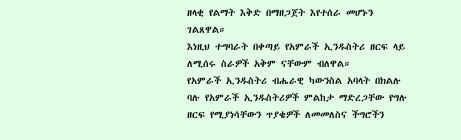ዘላቂ የልማት እቅድ በማዘጋጀት እየተሰራ መሆኑን ገልጸዋል።
እነዚህ ተግባራት በቀጣይ የአምራች ኢንዱስትሪ ዘርፍ ላይ ለሚሰሩ ስራዎች አቅም ናቸውም ብለዋል።
የአምራች ኢንዱስትሪ ብሔራዊ ካውንስል አባላት በክልሉ ባሉ የአምራች ኢንዱስትሪዎች ምልከታ ማድረጋቸው የግሉ ዘርፍ የሚያነሳቸውን ጥያቄዎች ለመመለስና ችግሮችን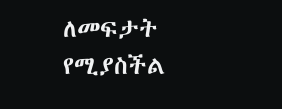ለመፍታት የሚያስችል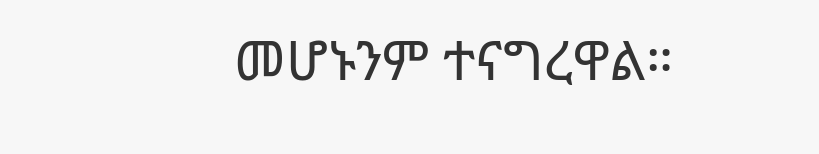መሆኑንም ተናግረዋል።